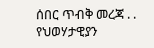ሰበር ጥብቅ መረጃ . . የህወሃታዊያን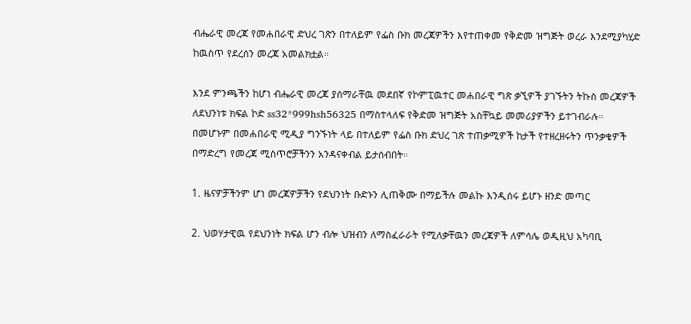ብሔራዊ መረጃ የመሐበራዊ ድህረ ገጽን በተለይም የፌስ ቡክ መረጃዎችን እየተጠቀመ የቅድመ ዝግጅት ወረራ እንደሚያካሂድ ከዉስጥ የደረሰን መረጃ አመልክቷል።

እንደ ምንጫችን ከሆነ ብሔራዊ መረጃ ያሰማራቸዉ መደበኛ የኮምፒዉተር መሐበራዊ ግጽ ቃኚዎች ያገኙትን ትኩስ መረጃዎች ለደህንነቱ ክፍል ኮድ ss32*999hsh56325 በማስተላለፍ የቅድመ ዝግጅት አስቸኳይ መመሪያዎችን ይተገብራሉ። በመሆኑም በመሐበራዊ ሚዲያ ግንኙነት ላይ በተለይም የፌስ ቡክ ድህረ ገጽ ተጠቃሚዎች ከታች የተዘረዘሩትን ጥንቃቄዎች በማድረግ የመረጃ ሚስጥሮቻችንን አንዳናቀብል ይታሰብበት።

1. ዜናዎቻችንም ሆነ መረጃዎቻችን የደህንነት ቡድኑን ሊጠቅሙ በማይችሉ መልኩ እንዲሰሩ ይሆኑ ዘንድ መጣር

2. ህወሃታዊዉ የደህንነት ክፍል ሆን ብሎ ህዝብን ለማስፈራራት የሚለቃቸዉን መረጃዎች ለምሳሌ ወዲዚህ አካባቢ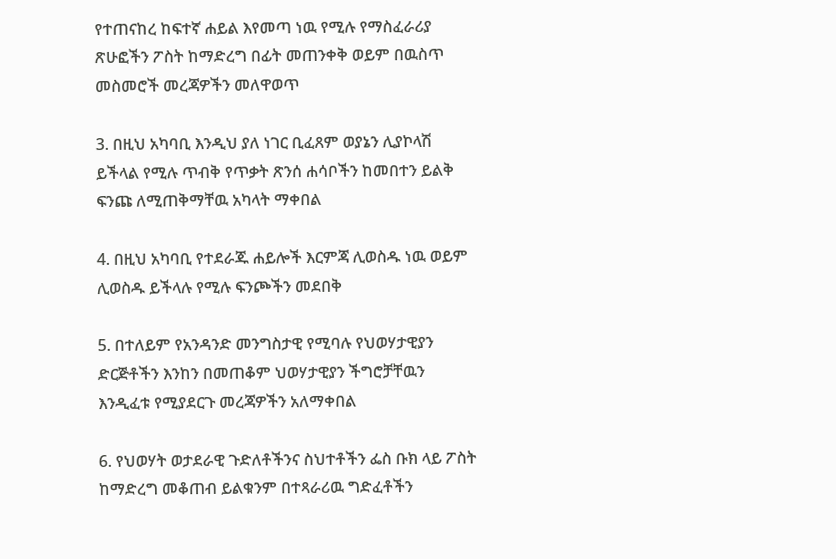የተጠናከረ ከፍተኛ ሐይል እየመጣ ነዉ የሚሉ የማስፈራሪያ ጽሁፎችን ፖስት ከማድረግ በፊት መጠንቀቅ ወይም በዉስጥ መስመሮች መረጃዎችን መለዋወጥ

3. በዚህ አካባቢ እንዲህ ያለ ነገር ቢፈጸም ወያኔን ሊያኮላሽ ይችላል የሚሉ ጥብቅ የጥቃት ጽንሰ ሐሳቦችን ከመበተን ይልቅ ፍንጩ ለሚጠቅማቸዉ አካላት ማቀበል

4. በዚህ አካባቢ የተደራጁ ሐይሎች እርምጃ ሊወስዱ ነዉ ወይም ሊወስዱ ይችላሉ የሚሉ ፍንጮችን መደበቅ

5. በተለይም የአንዳንድ መንግስታዊ የሚባሉ የህወሃታዊያን ድርጅቶችን እንከን በመጠቆም ህወሃታዊያን ችግሮቻቸዉን እንዲፈቱ የሚያደርጉ መረጃዎችን አለማቀበል

6. የህወሃት ወታደራዊ ጉድለቶችንና ስህተቶችን ፌስ ቡክ ላይ ፖስት ከማድረግ መቆጠብ ይልቁንም በተጻራሪዉ ግድፈቶችን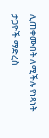ሊጠቀሙበት ለሚችሉ የነጻነት ታጋዮች ማድረስ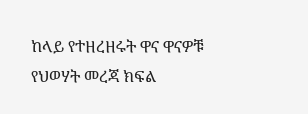ከላይ የተዘረዘሩት ዋና ዋናዎቹ የህወሃት መረጃ ክፍል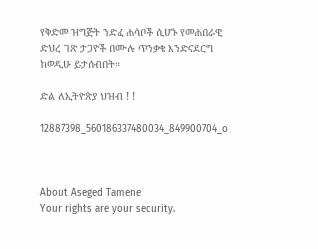የቅድመ ዝግጅት ንድፈ ሐሳቦች ሲሆኑ የመሐበራዊ ድህረ ገጽ ታጋዮች በሙሉ ጥንቃቄ እንድናደርግ ከወዲሁ ይታሰብበት።

ድል ለኢትዮጵያ ህዝብ ! !

12887398_560186337480034_849900704_o



About Aseged Tamene
Your rights are your security.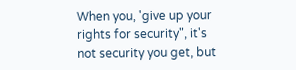When you, 'give up your rights for security", it's not security you get, but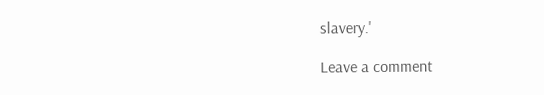slavery.'

Leave a comment